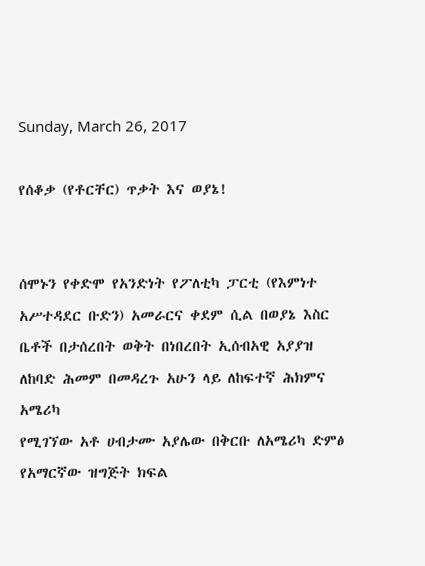Sunday, March 26, 2017

የሰቆቃ (የቶርቸር) ጥቃት እና ወያኔ!


ሰሞኑን የቀድሞ የአንድነት የፖለቲካ ፓርቲ (የእምነተ አሥተዳደር ቡድን) አመራርና ቀደም ሲል በወያኔ እስር
ቤቶች በታሰረበት ወቅት በነበረበት ኢሰብአዊ አያያዝ ለከባድ ሕመም በመዳረጉ አሁን ላይ ለከፍተኛ ሕክምና አሜሪካ
የሚገኘው አቶ ሀብታሙ አያሌው በቅርቡ ለአሜሪካ ድምፅ የአማርኛው ዝግጅት ክፍል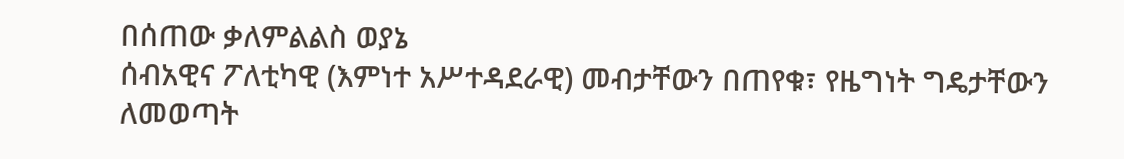በሰጠው ቃለምልልስ ወያኔ
ሰብአዊና ፖለቲካዊ (እምነተ አሥተዳደራዊ) መብታቸውን በጠየቁ፣ የዜግነት ግዴታቸውን ለመወጣት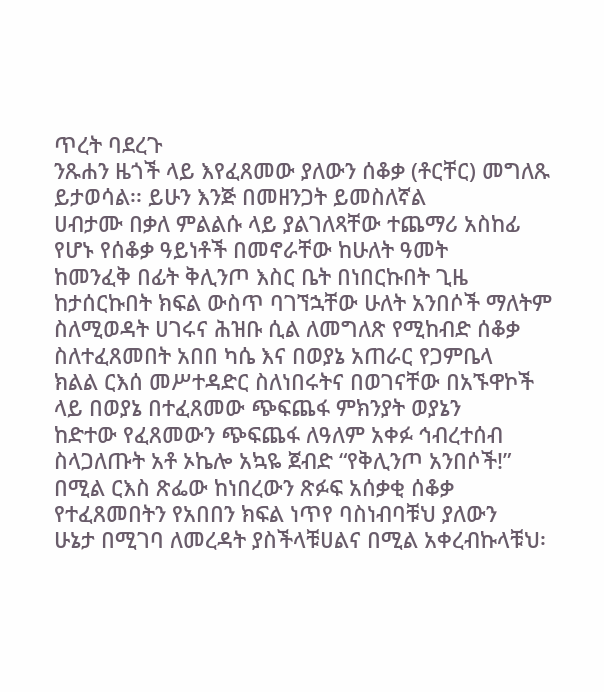ጥረት ባደረጉ
ንጹሐን ዜጎች ላይ እየፈጸመው ያለውን ሰቆቃ (ቶርቸር) መግለጹ ይታወሳል፡፡ ይሁን እንጅ በመዘንጋት ይመስለኛል
ሀብታሙ በቃለ ምልልሱ ላይ ያልገለጻቸው ተጨማሪ አስከፊ የሆኑ የሰቆቃ ዓይነቶች በመኖራቸው ከሁለት ዓመት
ከመንፈቅ በፊት ቅሊንጦ እስር ቤት በነበርኩበት ጊዜ ከታሰርኩበት ክፍል ውስጥ ባገኘኋቸው ሁለት አንበሶች ማለትም
ስለሚወዳት ሀገሩና ሕዝቡ ሲል ለመግለጽ የሚከብድ ሰቆቃ ስለተፈጸመበት አበበ ካሴ እና በወያኔ አጠራር የጋምቤላ
ክልል ርእሰ መሥተዳድር ስለነበሩትና በወገናቸው በአኙዋኮች ላይ በወያኔ በተፈጸመው ጭፍጨፋ ምክንያት ወያኔን
ከድተው የፈጸመውን ጭፍጨፋ ለዓለም አቀፉ ኅብረተሰብ ስላጋለጡት አቶ ኦኬሎ አኳዬ ጀብድ “የቅሊንጦ አንበሶች!”
በሚል ርእስ ጽፌው ከነበረውን ጽፉፍ አሰቃቂ ሰቆቃ የተፈጸመበትን የአበበን ክፍል ነጥየ ባስነብባቹህ ያለውን
ሁኔታ በሚገባ ለመረዳት ያስችላቹሀልና በሚል አቀረብኩላቹህ፡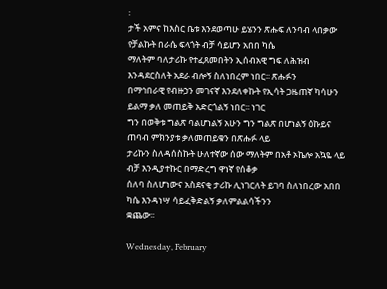፡
ታች አምና ከእስር ቤቱ እንደወጣሁ ይሄንን ጽሑፍ ለንባብ ላበቃው የቻልኩት በራሴ ፍላጎት ብቻ ሳይሆን አበበ ካሴ
ማለትም ባለታሪኩ የተፈጸመበትን ኢሰብአዊ ግፍ ለሕዝብ እንዳደርስለት አደራ ብሎኝ ስለነበረም ነበር፡፡ ጽሑፉን
በማኅበራዊ የብዙኃን መገናኛ እንደለቀኩት የኢሳት ጋዜጠኛ ካሳሁን ይልማ ቃለ መጠይቅ አድርጎልኝ ነበር፡፡ ነገር
ግን በወቅቱ ግልጽ ባልሆነልኝ አሁን ግን ግልጽ በሆነልኝ ዕኩይና ጠባብ ምክንያቱ ቃለመጠይቁን በጽሑፉ ላይ
ታሪኩን ስለዳሰስኩት ሁለተኛው ሰው ማለትም በአቶ ኦኬሎ አኳዬ ላይ ብቻ እንዲያተኩር በማድረግ ዋነኛ የሰቆቃ
ሰለባ ስለሆነውና አስደናቂ ታሪኩ ሊነገርለት ይገባ ስለነበረው አበበ ካሴ እንዳነሣ ሳይፈቅድልኝ ቃለምልልሳችንን
ቋጨው፡፡

Wednesday, February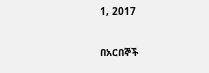1, 2017

በአርበኞች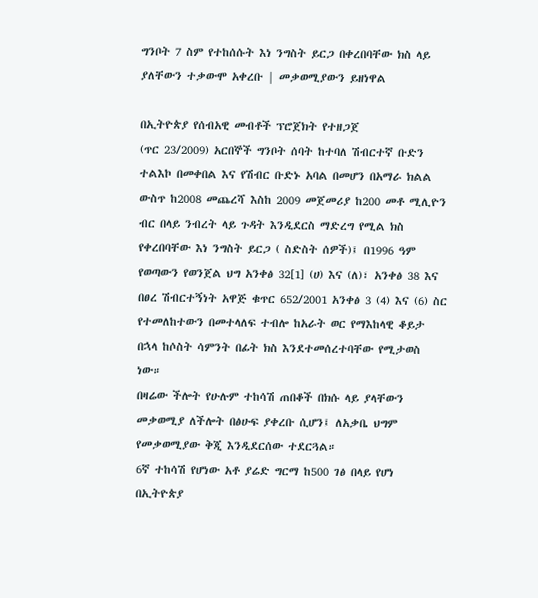ግንቦት 7 ስም የተከሰሱት እነ ንግስት ይርጋ በቀረበባቸው ክስ ላይ ያለቸውን ተቃውሞ አቀረቡ | መቃወሚያውን ይዘነዋል

በኢትዮጵያ የሰብአዊ መብቶች ፕሮጀክት የተዘጋጀ
(ጥር 23/2009) አርበኞች ግንቦት ሰባት ከተባለ ሽብርተኛ ቡድን ተልእኮ በመቀበል እና የሽብር ቡድኑ አባል በመሆን በአማራ ክልል ውስጥ ከ2008 መጨረሻ እስከ 2009 መጀመሪያ ከ200 መቶ ሚሊዮን ብር በላይ ንብረት ላይ ጉዳት እንዲደርስ ማድረግ የሚል ክስ የቀረበባቸው እነ ንግስት ይርጋ ( ስድስት ሰዎች)፤ በ1996 ዓም የወጣውን የወንጀል ህግ አንቀፅ 32[1] (ሀ) እና (ለ)፣ አንቀፅ 38 እና በፀረ ሽብርተኝነት አዋጅ ቁጥር 652/2001 አንቀፅ 3 (4) እና (6) ስር የተመለከተውን በመተላለፍ ተብሎ ከአራት ወር የማእከላዊ ቆይታ በኋላ ከሶስት ሳምንት በፊት ክስ እንደተመሰረተባቸው የሚታወስ ነው።
በዛሬው ችሎት የሁሉም ተከሳሽ ጠበቆች በክሱ ላይ ያላቸውን መቃወሚያ ለችሎት በፅሁፍ ያቀረቡ ሲሆን፤ ለአቃቤ ህግም የመቃወሚያው ቅጂ እንዲደርሰው ተደርጓል።
6ኛ ተከሳሽ የሆነው አቶ ያሬድ ግርማ ከ500 ገፅ በላይ የሆነ በኢትዮጵያ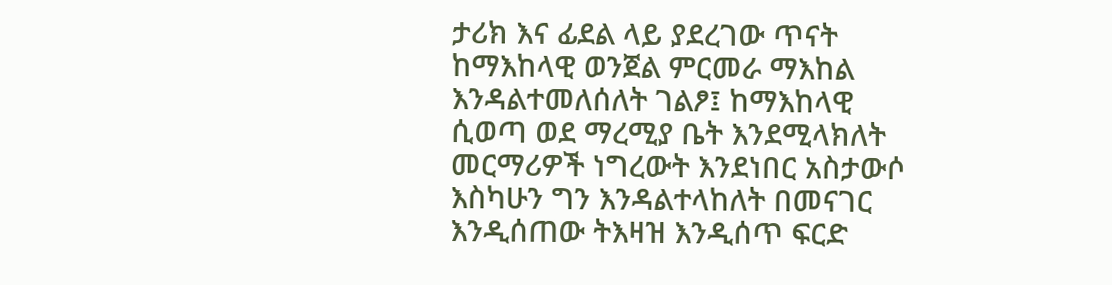ታሪክ እና ፊደል ላይ ያደረገው ጥናት ከማእከላዊ ወንጀል ምርመራ ማእከል እንዳልተመለሰለት ገልፆ፤ ከማእከላዊ ሲወጣ ወደ ማረሚያ ቤት እንደሚላክለት መርማሪዎች ነግረውት እንደነበር አስታውሶ እስካሁን ግን እንዳልተላከለት በመናገር እንዲሰጠው ትእዛዝ እንዲሰጥ ፍርድ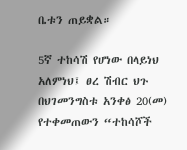ቤቱን ጠይቋል።

5ኛ ተከሳሽ የሆነው በላይነህ አለምነህ፤ ፀረ ሽብር ህጉ በህገመንግስቱ አንቀፅ 20(መ) የተቀመጠውን “ተከሳሾች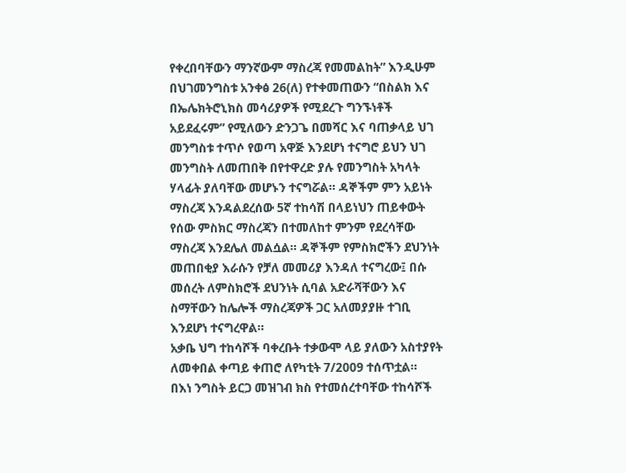የቀረበባቸውን ማንኛውም ማስረጃ የመመልከት” እንዲሁም በህገመንግስቱ አንቀፅ 26(ለ) የተቀመጠውን “በስልክ እና በኤሌክትሮኒክስ መሳሪያዎች የሚደረጉ ግንኙነቶች አይደፈሩም” የሚለውን ድንጋጌ በመሻር እና ባጠቃላይ ህገ መንግስቱ ተጥሶ የወጣ አዋጅ እንደሆነ ተናግሮ ይህን ህገ መንግስት ለመጠበቅ በየተዋረድ ያሉ የመንግስት አካላት ሃላፊት ያለባቸው መሆኑን ተናግሯል። ዳኞችም ምን አይነት ማስረጃ እንዳልደረሰው 5ኛ ተከሳሽ በላይነህን ጠይቀውት የሰው ምስክር ማስረጃን በተመለከተ ምንም የደረሳቸው ማስረጃ እንደሌለ መልሷል። ዳኞችም የምስክሮችን ደህንነት መጠበቂያ እራሱን የቻለ መመሪያ እንዳለ ተናግረው፤ በሱ መሰረት ለምስክሮች ደህንነት ሲባል አድራሻቸውን እና ስማቸውን ከሌሎች ማስረጃዎች ጋር አለመያያዙ ተገቢ እንደሆነ ተናግረዋል።
አቃቤ ህግ ተከሳሾች ባቀረቡት ተቃውሞ ላይ ያለውን አስተያየት ለመቀበል ቀጣይ ቀጠሮ ለየካቲት 7/2009 ተሰጥቷል።
በእነ ንግስት ይርጋ መዝገብ ክስ የተመሰረተባቸው ተከሳሾች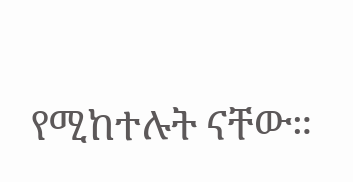የሚከተሉት ናቸው።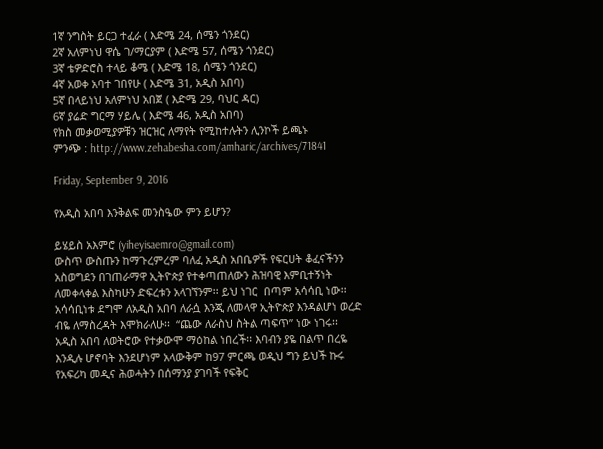1ኛ ንግስት ይርጋ ተፈራ ( እድሜ 24, ሰሜን ጎንደር)
2ኛ አለምነህ ዋሴ ገ/ማርያም ( እድሜ 57, ሰሜን ጎንደር)
3ኛ ቴዎድሮስ ተላይ ቆሜ ( እድሜ 18, ሰሜን ጎንደር)
4ኛ አወቀ አባተ ገበየሁ ( እድሜ 31, አዲስ አበባ)
5ኛ በላይነህ አለምነህ አበጀ ( እድሜ 29, ባህር ዳር)
6ኛ ያሬድ ግርማ ሃይሌ ( እድሜ 46, አዲስ አበባ)
የክስ መቃወሚያዎቹን ዝርዝር ለማየት የሚከተሉትን ሊንኮች ይጫኑ
ምንጭ : http://www.zehabesha.com/amharic/archives/71841

Friday, September 9, 2016

የአዲስ አበባ እንቅልፍ መንስዔው ምን ይሆን?

ይሄይስ አእምሮ (yiheyisaemro@gmail.com)
ውስጥ ውስጡን ከማጉረምረም ባለፈ አዲስ አበቤዎች የፍርሀት ቆፈናችንን አስወግደን በገጠራማዋ ኢትዮጵያ የተቀጣጠለውን ሕዝባዊ እምቢተኝነት ለመቀላቀል እስካሁን ድፍረቱን አላገኘንም፡፡ ይህ ነገር  በጣም አሳሳቢ ነው፡፡ አሳሳቢነቱ ደግሞ ለአዲስ አበባ ለራሷ እንጂ ለመላዋ ኢትዮጵያ እንዳልሆነ ወረድ ብዬ ለማስረዳት እሞክራለሁ፡፡  “ጨው ለራስህ ስትል ጣፍጥ” ነው ነገሩ፡፡
አዲስ አበባ ለወትሮው የተቃውሞ ማዕከል ነበረች፡፡ እባብን ያዬ በልጥ በረዬ እንዲሉ ሆኖባት እንደሆነም አላውቅም ከ97 ምርጫ ወዲህ ግን ይህች ኩሩ የአፍሪካ መዲና ሕወሓትን በሰማንያ ያገባች የፍቅር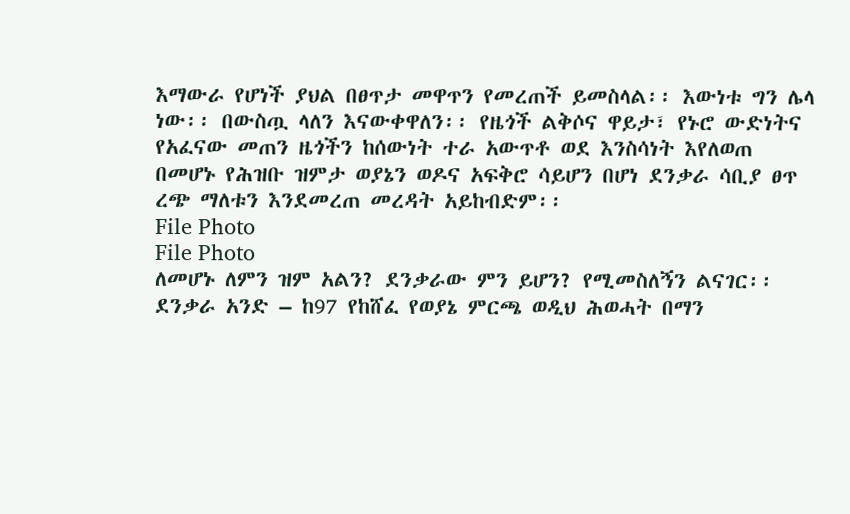እማውራ የሆነች ያህል በፀጥታ መዋጥን የመረጠች ይመስላል፡፡ እውነቱ ግን ሌላ ነው፡፡ በውስጧ ላለን እናውቀዋለን፡፡ የዜጎች ልቅሶና ዋይታ፣ የኑሮ ውድነትና የአፈናው መጠን ዜጎችን ከሰውነት ተራ አውጥቶ ወደ እንስሳነት እየለወጠ በመሆኑ የሕዝቡ ዝምታ ወያኔን ወዶና አፍቅሮ ሳይሆን በሆነ ደንቃራ ሳቢያ ፀጥ ረጭ ማለቱን እንደመረጠ መረዳት አይከብድም፡፡
File Photo
File Photo
ለመሆኑ ለምን ዝም አልን? ደንቃራው ምን ይሆን? የሚመስለኝን ልናገር፡፡
ደንቃራ አንድ – ከ97 የከሸፈ የወያኔ ምርጫ ወዲህ ሕወሓት በማን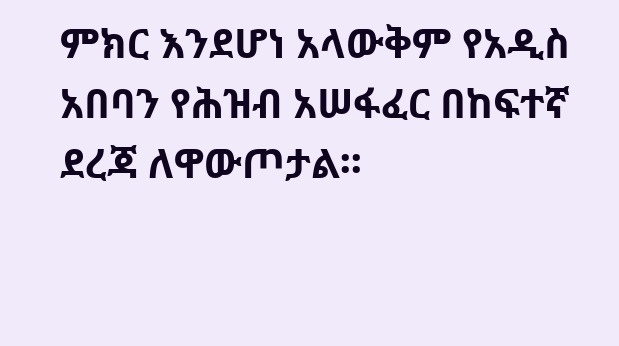ምክር እንደሆነ አላውቅም የአዲስ አበባን የሕዝብ አሠፋፈር በከፍተኛ ደረጃ ለዋውጦታል፡፡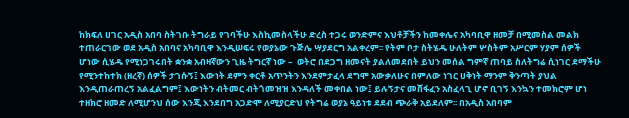ከክፍለ ሀገር አዲስ አበባ ስትገቡ ትግራይ የገባችሁ እስኪመስላችሁ ድረስ ተጋሩ ወንድምና እህቶቻችን ከመቀሌና አካባቢዋ ዘመቻ በሚመስል መልክ ተጠራርገው ወደ አዲስ አበባና አካባቢዋ እንዲሠፍሩ የወያኔው ጉጅሌ ሣያደርግ አልቀረም፡፡ የትም ቦታ ስትሄዱ ሁለትም ሦስትም አሥርም ሃያም ሰዎች ሆነው ሲሄዱ የሚነጋገሩበት ቋንቋ አብዛኛውን ጊዜ ትግርኛ ነው –  ወትሮ በደጋግ ዘመናት ያልለመደበት ይህን መሰል ግምኛ ጠባይ ስለትግሬ ሲነገር ደማችሁ የሚንተከተክ (ዘረኛ) ሰዎች ታገሱኝ፤ እውነት ደምን ቀርቶ አጥንትን እንደምታፈላ ደግሞ አውቃለሁና በምለው ነገር ሀቅነት ማንም ቅንጣት ያህል እንዲጠራጠረኝ አልፈልግም፤ እውነትን ብትመር ብትጎመዝዝ እንዳለች መቀበል ነው፤ ይሉኝታና መሸፋፈን አስፈላጊ ሆኖ ቢገኝ እንኳን ተመክሮም ሆነ ተዘክሮ ዘመድ ለሚሆንህ ሰው እንጂ እንደበግ አጋድሞ ለሚያርድህ የትግሬ ወያኔ ዓይነቱ ደደብ ጭራቅ አይደለም፡፡ በአዲስ አበባም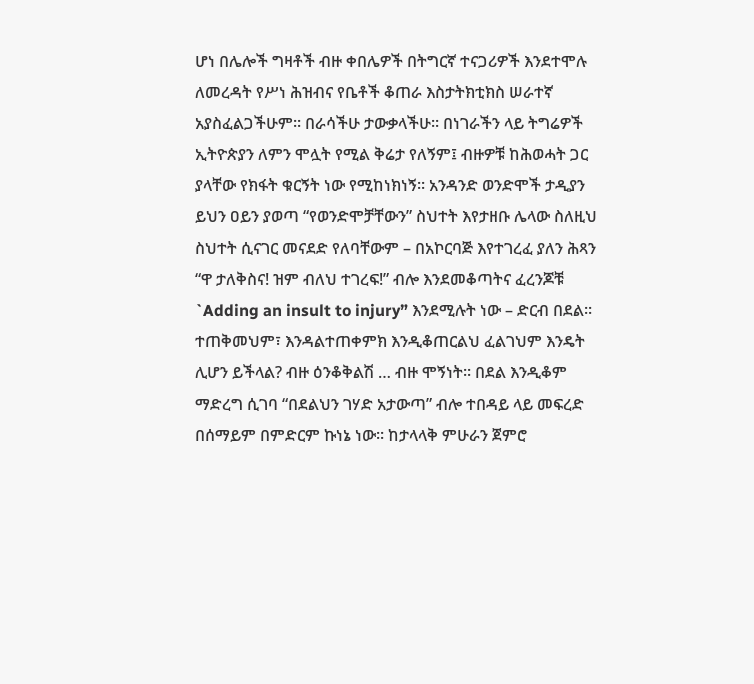ሆነ በሌሎች ግዛቶች ብዙ ቀበሌዎች በትግርኛ ተናጋሪዎች እንደተሞሉ ለመረዳት የሥነ ሕዝብና የቤቶች ቆጠራ እስታትክቲክስ ሠራተኛ አያስፈልጋችሁም፡፡ በራሳችሁ ታውቃላችሁ፡፡ በነገራችን ላይ ትግሬዎች ኢትዮጵያን ለምን ሞሏት የሚል ቅሬታ የለኝም፤ ብዙዎቹ ከሕወሓት ጋር ያላቸው የክፋት ቁርኝት ነው የሚከነክነኝ፡፡ አንዳንድ ወንድሞች ታዲያን ይህን ዐይን ያወጣ “የወንድሞቻቸውን” ስህተት እየታዘቡ ሌላው ስለዚህ ስህተት ሲናገር መናደድ የለባቸውም – በአኮርባጅ እየተገረፈ ያለን ሕጻን “ዋ ታለቅስና! ዝም ብለህ ተገረፍ!” ብሎ እንደመቆጣትና ፈረንጆቹ `Adding an insult to injury” እንደሚሉት ነው – ድርብ በደል፡፡ ተጠቅመህም፣ እንዳልተጠቀምክ እንዲቆጠርልህ ፈልገህም እንዴት ሊሆን ይችላል? ብዙ ዕንቆቅልሽ … ብዙ ሞኝነት፡፡ በደል እንዲቆም ማድረግ ሲገባ “በደልህን ገሃድ አታውጣ” ብሎ ተበዳይ ላይ መፍረድ በሰማይም በምድርም ኩነኔ ነው፡፡ ከታላላቅ ምሁራን ጀምሮ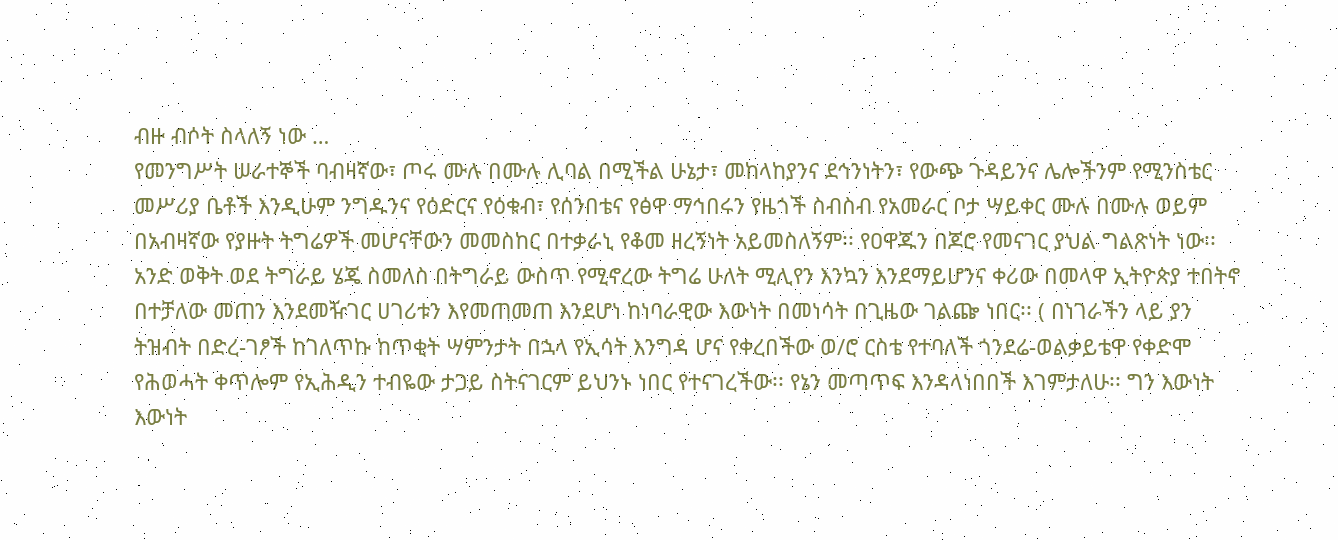ብዙ ብሶት ስላለኝ ነው …
የመንግሥት ሠራተኞች ባብዛኛው፣ ጦሩ ሙሉ በሙሉ ሊባል በሚችል ሁኔታ፣ መከላከያንና ደኅንነትን፣ የውጭ ጉዳይንና ሌሎችንም የሚንስቴር መሥሪያ ቤቶች እንዲሁም ንግዱንና የዕድርና የዕቁብ፣ የሰንበቴና የፅዋ ማኅበሩን የዜጎች ስብስብ የአመራር ቦታ ሣይቀር ሙሉ በሙሉ ወይም በአብዛኛው የያዙት ትግሬዎች መሆናቸውን መመስከር በተቃራኒ የቆመ ዘረኝነት አይመስለኝም፡፡ የዐዋጁን በጆሮ የመናገር ያህል ግልጽነት ነው፡፡ አንድ ወቅት ወደ ትግራይ ሄጄ ስመለስ በትግራይ ውስጥ የሚኖረው ትግሬ ሁለት ሚሊየን እንኳን እንደማይሆንና ቀሪው በመላዋ ኢትዮጵያ ተበትኖ በተቻለው መጠን እንደመዥገር ሀገሪቱን እየመጠመጠ እንደሆነ ከነባራዊው እውነት በመነሳት በጊዜው ገልጬ ነበር፡፡ ( በነገራችን ላይ ያን ትዝብት በድረ-ገፆች ከገለጥኩ ከጥቂት ሣምንታት በኋላ የኢሳት እንግዳ ሆና የቀረበችው ወ/ሮ ርስቴ የተባለች ጎንደሬ-ወልቃይቴዋ የቀድሞ የሕወሓት ቀጥሎም የኢሕዲን ተብዬው ታጋይ ስትናገርም ይህንኑ ነበር የተናገረችው፡፡ የኔን መጣጥፍ እንዳላነበበች እገምታለሁ፡፡ ግን እውነት እውነት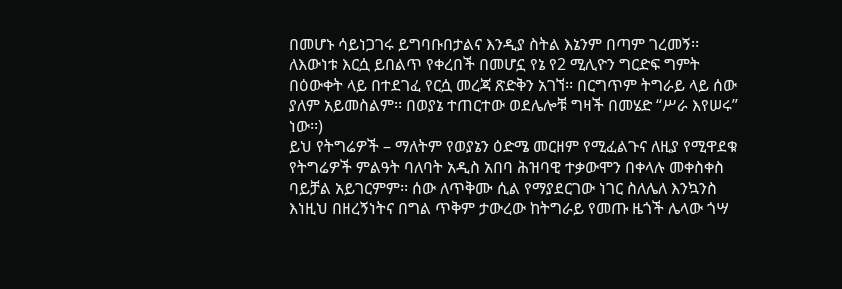በመሆኑ ሳይነጋገሩ ይግባቡበታልና እንዲያ ስትል እኔንም በጣም ገረመኝ፡፡ ለእውነቱ እርሷ ይበልጥ የቀረበች በመሆኗ የኔ የ2 ሚሊዮን ግርድፍ ግምት በዕውቀት ላይ በተደገፈ የርሷ መረጃ ጽድቅን አገኘ፡፡ በርግጥም ትግራይ ላይ ሰው ያለም አይመስልም፡፡ በወያኔ ተጠርተው ወደሌሎቹ ግዛች በመሄድ “ሥራ እየሠሩ” ነው፡፡)
ይህ የትግሬዎች – ማለትም የወያኔን ዕድሜ መርዘም የሚፈልጉና ለዚያ የሚዋደቁ የትግሬዎች ምልዓት ባለባት አዲስ አበባ ሕዝባዊ ተቃውሞን በቀላሉ መቀስቀስ ባይቻል አይገርምም፡፡ ሰው ለጥቅሙ ሲል የማያደርገው ነገር ስለሌለ እንኳንስ እነዚህ በዘረኝነትና በግል ጥቅም ታውረው ከትግራይ የመጡ ዜጎች ሌላው ጎሣ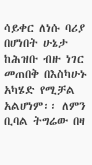ሳይቀር ለነሱ ባሪያ በሆነበት ሁኔታ ከሕዝቡ ብዙ ነገር መጠበቅ በእስካሁኑ አካሄድ የሚቻል አልሆነም፡፡ ለምን ቢባል ትግሬው በዛ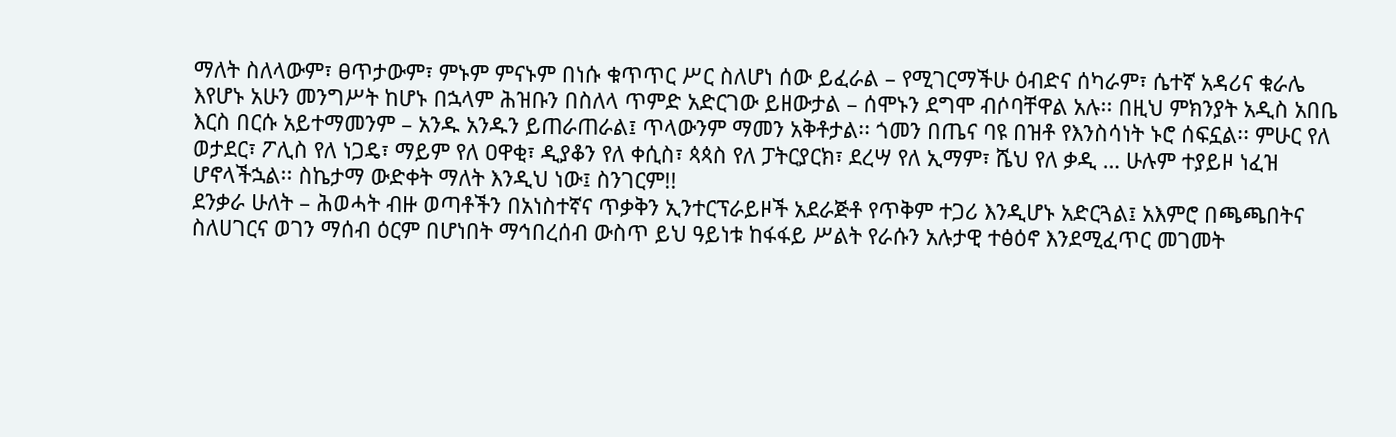ማለት ስለላውም፣ ፀጥታውም፣ ምኑም ምናኑም በነሱ ቁጥጥር ሥር ስለሆነ ሰው ይፈራል – የሚገርማችሁ ዕብድና ሰካራም፣ ሴተኛ አዳሪና ቁራሌ እየሆኑ አሁን መንግሥት ከሆኑ በኋላም ሕዝቡን በስለላ ጥምድ አድርገው ይዘውታል – ሰሞኑን ደግሞ ብሶባቸዋል አሉ፡፡ በዚህ ምክንያት አዲስ አበቤ እርስ በርሱ አይተማመንም – አንዱ አንዱን ይጠራጠራል፤ ጥላውንም ማመን አቅቶታል፡፡ ጎመን በጤና ባዩ በዝቶ የእንስሳነት ኑሮ ሰፍኗል፡፡ ምሁር የለ ወታደር፣ ፖሊስ የለ ነጋዴ፣ ማይም የለ ዐዋቂ፣ ዲያቆን የለ ቀሲስ፣ ጳጳስ የለ ፓትርያርክ፣ ደረሣ የለ ኢማም፣ ሼህ የለ ቃዲ … ሁሉም ተያይዞ ነፈዝ ሆኖላችኋል፡፡ ስኬታማ ውድቀት ማለት እንዲህ ነው፤ ስንገርም!!
ደንቃራ ሁለት – ሕወሓት ብዙ ወጣቶችን በአነስተኛና ጥቃቅን ኢንተርፕራይዞች አደራጅቶ የጥቅም ተጋሪ እንዲሆኑ አድርጓል፤ አእምሮ በጫጫበትና ስለሀገርና ወገን ማሰብ ዕርም በሆነበት ማኅበረሰብ ውስጥ ይህ ዓይነቱ ከፋፋይ ሥልት የራሱን አሉታዊ ተፅዕኖ እንደሚፈጥር መገመት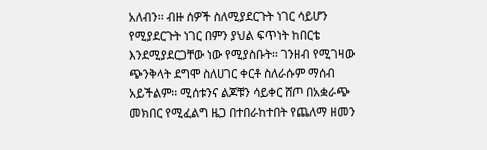አለብን፡፡ ብዙ ሰዎች ስለሚያደርጉት ነገር ሳይሆን የሚያደርጉት ነገር በምን ያህል ፍጥነት ከበርቴ እንደሚያደርጋቸው ነው የሚያስቡት፡፡ ገንዘብ የሚገዛው ጭንቅላት ደግሞ ስለሀገር ቀርቶ ስለራሱም ማሰብ አይችልም፡፡ ሚሰቱንና ልጆቹን ሳይቀር ሸጦ በአቋራጭ መክበር የሚፈልግ ዜጋ በተበራከተበት የጨለማ ዘመን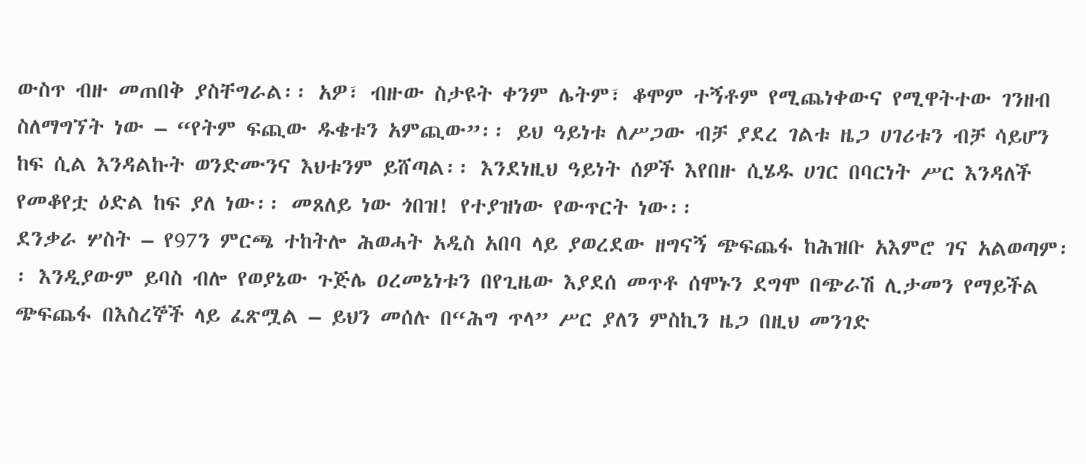ውስጥ ብዙ መጠበቅ ያስቸግራል፡፡ አዎ፣ ብዙው ስታዩት ቀንም ሌትም፣ ቆሞም ተኝቶም የሚጨነቀውና የሚዋትተው ገንዘብ ስለማግኘት ነው – “የትም ፍጪው ዱቄቱን አምጪው”፡፡ ይህ ዓይነቱ ለሥጋው ብቻ ያደረ ገልቱ ዜጋ ሀገሪቱን ብቻ ሳይሆን ከፍ ሲል እንዳልኩት ወንድሙንና እህቱንም ይሸጣል፡፡ እንደነዚህ ዓይነት ሰዎች እየበዙ ሲሄዱ ሀገር በባርነት ሥር እንዳለች የመቆየቷ ዕድል ከፍ ያለ ነው፡፡ መጸለይ ነው ጎበዝ! የተያዝነው የውጥርት ነው፡፡
ደንቃራ ሦስት – የ97ን ምርጫ ተከትሎ ሕወሓት አዲስ አበባ ላይ ያወረደው ዘግናኝ ጭፍጨፋ ከሕዝቡ አእምሮ ገና አልወጣም፡፡ እንዲያውም ይባስ ብሎ የወያኔው ጉጅሌ ዐረመኔነቱን በየጊዜው እያደሰ መጥቶ ሰሞኑን ደግሞ በጭራሽ ሊታመን የማይችል ጭፍጨፋ በእስረኞች ላይ ፈጽሟል – ይህን መሰሉ በ“ሕግ ጥላ” ሥር ያለን ምስኪን ዜጋ በዚህ መንገድ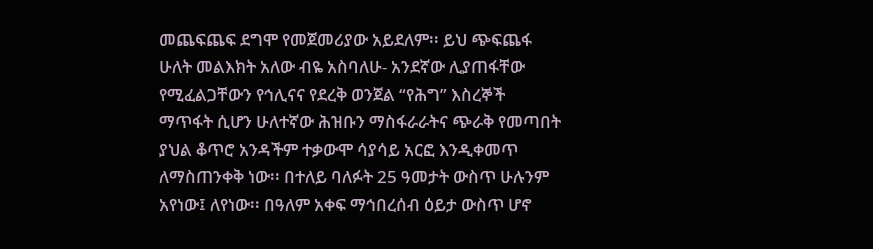መጨፍጨፍ ደግሞ የመጀመሪያው አይደለም፡፡ ይህ ጭፍጨፋ ሁለት መልእክት አለው ብዬ አስባለሁ- አንደኛው ሊያጠፋቸው የሚፈልጋቸውን የኅሊናና የደረቅ ወንጀል “የሕግ” እስረኞች ማጥፋት ሲሆን ሁለተኛው ሕዝቡን ማስፋራራትና ጭራቅ የመጣበት ያህል ቆጥሮ አንዳችም ተቃውሞ ሳያሳይ አርፎ እንዲቀመጥ ለማስጠንቀቅ ነው፡፡ በተለይ ባለፉት 25 ዓመታት ውስጥ ሁሉንም አየነው፤ ለየነው፡፡ በዓለም አቀፍ ማኅበረሰብ ዕይታ ውስጥ ሆኖ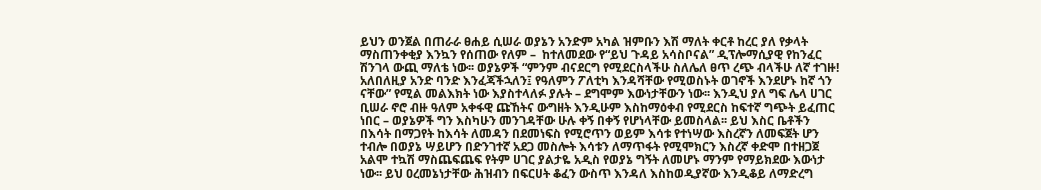ይህን ወንጀል በጠራራ ፀሐይ ሲሠራ ወያኔን አንድም አካል ዝምቡን እሽ ማለት ቀርቶ ከረር ያለ የቃላት ማስጠንቀቂያ እንኳን የሰጠው የለም –  ከተለመደው የ“ይህ ጉዳይ አሳስቦናል” ዲፕሎማሲያዊ የከንፈር ሽንገላ ውጪ ማለቴ ነው፡፡ ወያኔዎች “ምንም ብናደርግ የሚደርስላችሁ ስለሌለ ፀጥ ረጭ ብላችሁ ለኛ ተገዙ! አለበለዚያ አንድ ባንድ እንፈጃችኋለን፤ የዓለምን ፖለቲካ እንዳሻቸው የሚወስኑት ወገኖች እንደሆኑ ከኛ ጎን ናቸው” የሚል መልእክት ነው እያስተላለፉ ያሉት – ደግሞም እውነታቸውን ነው፡፡ እንዲህ ያለ ግፍ ሌላ ሀገር ቢሠራ ኖሮ ብዙ ዓለም አቀፋዊ ጩኸትና ውግዘት እንዲሁም እስከማዕቀብ የሚደርስ ከፍተኛ ግጭት ይፈጠር ነበር – ወያኔዎች ግን እስካሁን መንገዳቸው ሁሉ ቀኝ በቀኝ የሆነላቸው ይመስላል፡፡ ይህ እስር ቤቶችን በእሳት በማጋየት ከእሳት ለመዳን በደመነፍስ የሚሮጥን ወይም እሳቱ የተነሣው እስረኛን ለመፍጀት ሆን ተብሎ በወያኔ ሣይሆን በድንገተኛ አደጋ መስሎት እሳቱን ለማጥፋት የሚሞክርን እስረኛ ቀድሞ በተዘጋጀ አልሞ ተኳሽ ማስጨፍጨፍ የትም ሀገር ያልታዬ አዲስ የወያኔ ግኝት ለመሆኑ ማንም የማይክደው እውነታ ነው፡፡ ይህ ዐረመኔነታቸው ሕዝብን በፍርሀት ቆፈን ውስጥ እንዳለ እስከወዲያኛው እንዲቆይ ለማድረግ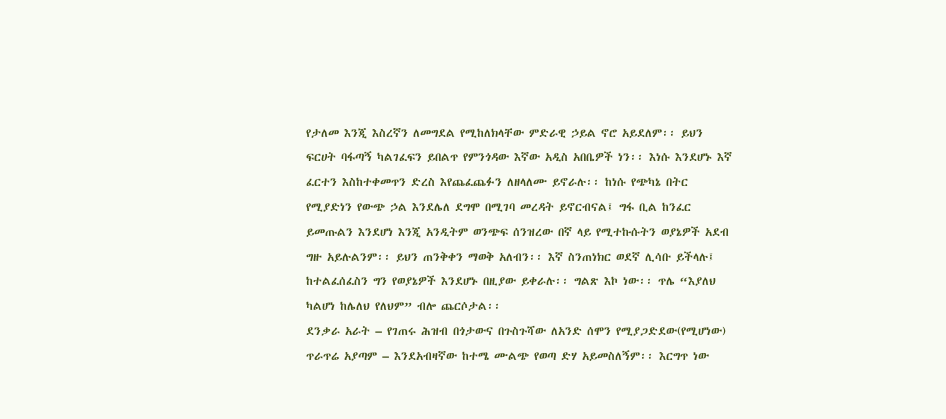የታለመ እንጂ እስረኛን ለመግደል የሚከለክላቸው ምድራዊ ኃይል ኖሮ አይደለም፡፡ ይህን ፍርሀት ባፋጣኝ ካልገፈፍን ይበልጥ የምንጎዳው እኛው አዲስ አበቤዎች ነን፡፡ እነሱ እንደሆኑ እኛ ፈርተን እስከተቀመጥን ድረስ እየጨፈጨፉን ለዘላለሙ ይኖራሉ፡፡ ከነሱ የጭካኔ በትር የሚያድነን የውጭ ኃል እንደሌለ ደግሞ በሚገባ መረዳት ይኖርብናል፤ ግፋ ቢል ከንፈር ይመጡልን እንደሆነ እንጂ አንዲትም ወንጭፍ ሰንዝረው በኛ ላይ የሚተኩሱትን ወያኔዎች አደብ ግዙ አይሉልንም፡፡ ይህን ጠንቅቀን ማወቅ አለብን፡፡ እኛ ስንጠነክር ወደኛ ሊሳቡ ይችላሉ፤ ከተልፈሰፈስን ግን የወያኔዎች እንደሆኑ በዚያው ይቀራሉ፡፡ ግልጽ እኮ ነው፡፡ ጥሌ “እያለህ ካልሆነ ከሌለህ የለህም” ብሎ ጨርሶታል፡፡
ደንቃራ አራት – የገጠሩ ሕዝብ በጎታውና በጉስጉሻው ለአንድ ሰሞን የሚያጋድደው(የሚሆነው) ጥራጥሬ አያጣም – እንደአብዛኛው ከተሜ ሙልጭ የወጣ ድሃ አይመስለኝም፡፡ እርግጥ ነው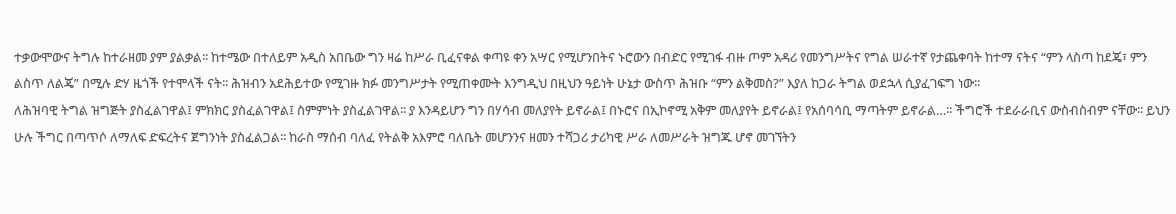ተቃውሞውና ትግሉ ከተራዘመ ያም ያልቃል፡፡ ከተሜው በተለይም አዲስ አበቤው ግን ዛሬ ከሥራ ቢፈናቀል ቀጣዩ ቀን አሣር የሚሆንበትና ኑሮውን በብድር የሚገፋ ብዙ ጦም አዳሪ የመንግሥትና የግል ሠራተኛ የታጨቀባት ከተማ ናትና “ምን ላስጣ ከደጄ፣ ምን ልስጥ ለልጄ” በሚሉ ድሃ ዜጎች የተሞላች ናት፡፡ ሕዝብን አደሕይተው የሚገዙ ክፉ መንግሥታት የሚጠቀሙት እንግዲህ በዚህን ዓይነት ሁኔታ ውስጥ ሕዝቡ “ምን ልቅመስ?” እያለ ከጋራ ትግል ወደኋላ ሲያፈገፍግ ነው፡፡
ለሕዝባዊ ትግል ዝግጅት ያስፈልገዋል፤ ምክክር ያስፈልገዋል፤ ስምምነት ያስፈልገዋል፡፡ ያ እንዳይሆን ግን በሃሳብ መለያየት ይኖራል፤ በኑሮና በኢኮኖሚ አቅም መለያየት ይኖራል፤ የአሰባሳቢ ማጣትም ይኖራል…፡፡ ችግሮች ተደራራቢና ውስብስብም ናቸው፡፡ ይህን ሁሉ ችግር በጣጥሶ ለማለፍ ድፍረትና ጀግንነት ያስፈልጋል፡፡ ከራስ ማሰብ ባለፈ የትልቅ አእምሮ ባለቤት መሆንንና ዘመን ተሻጋሪ ታሪካዊ ሥራ ለመሥራት ዝግጁ ሆኖ መገኘትን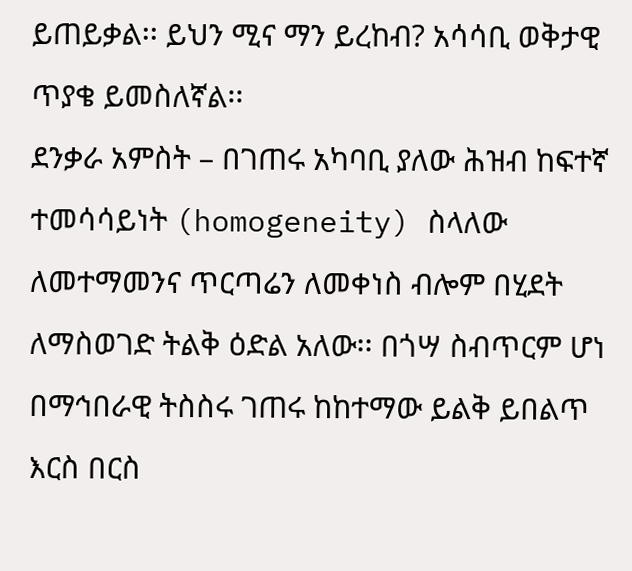ይጠይቃል፡፡ ይህን ሚና ማን ይረከብ? አሳሳቢ ወቅታዊ ጥያቄ ይመስለኛል፡፡
ደንቃራ አምስት – በገጠሩ አካባቢ ያለው ሕዝብ ከፍተኛ ተመሳሳይነት (homogeneity) ስላለው ለመተማመንና ጥርጣሬን ለመቀነስ ብሎም በሂደት ለማስወገድ ትልቅ ዕድል አለው፡፡ በጎሣ ስብጥርም ሆነ በማኅበራዊ ትስስሩ ገጠሩ ከከተማው ይልቅ ይበልጥ እርስ በርስ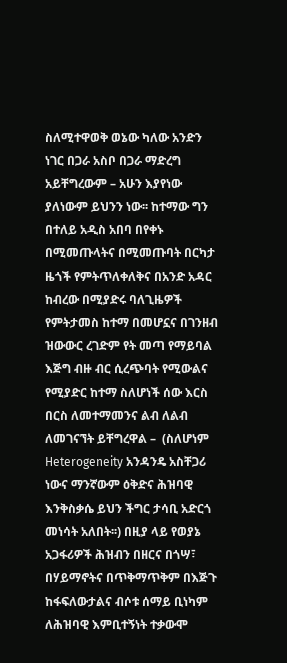ስለሚተዋወቅ ወኔው ካለው አንድን ነገር በጋራ አስቦ በጋራ ማድረግ አይቸግረውም – አሁን እያየነው ያለነውም ይህንን ነው፡፡ ከተማው ግን በተለይ አዲስ አበባ በየቀኑ በሚመጡላትና በሚመጡባት በርካታ ዜጎች የምትጥለቀለቅና በአንድ አዳር ከብረው በሚያድሩ ባለጊዜዎች የምትታመስ ከተማ በመሆኗና በገንዘብ ዝውውር ረገድም የት መጣ የማይባል እጅግ ብዙ ብር ሲረጭባት የሚውልና የሚያድር ከተማ ስለሆነች ሰው እርስ በርስ ለመተማመንና ልብ ለልብ ለመገናኘት ይቸግረዋል –  (ስለሆነም Heterogeneity አንዳንዴ አስቸጋሪ ነውና ማንኛውም ዕቅድና ሕዝባዊ እንቅስቃሴ ይህን ችግር ታሳቢ አድርጎ መነሳት አለበት፡፡) በዚያ ላይ የወያኔ አጋፋሪዎች ሕዝብን በዘርና በጎሣ፣ በሃይማኖትና በጥቅማጥቅም በእጅጉ ከፋፍለውታልና ብሶቱ ሰማይ ቢነካም ለሕዝባዊ እምቢተኝነት ተቃውሞ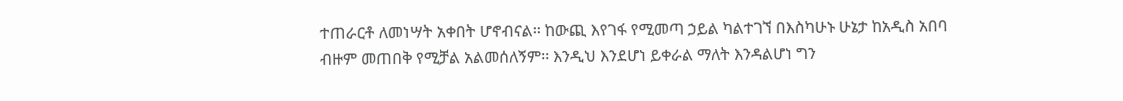ተጠራርቶ ለመነሣት አቀበት ሆኖብናል፡፡ ከውጪ እየገፋ የሚመጣ ኃይል ካልተገኘ በእስካሁኑ ሁኔታ ከአዲስ አበባ ብዙም መጠበቅ የሚቻል አልመሰለኝም፡፡ እንዲህ እንደሆነ ይቀራል ማለት እንዳልሆነ ግን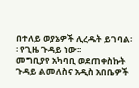በተለይ ወያኔዎች ሊረዱት ይገባል፡፡ የጊዜ ጉዳይ ነው፡፡
መግቢያየ አካባቢ ወደጠቀስኩት ጉዳይ ልመለስና አዲስ አበቤዎች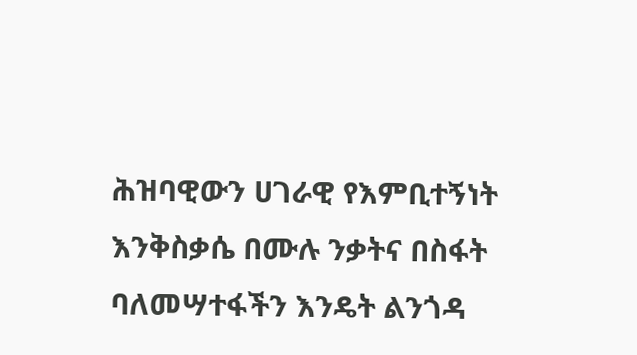ሕዝባዊውን ሀገራዊ የእምቢተኝነት እንቅስቃሴ በሙሉ ንቃትና በስፋት ባለመሣተፋችን እንዴት ልንጎዳ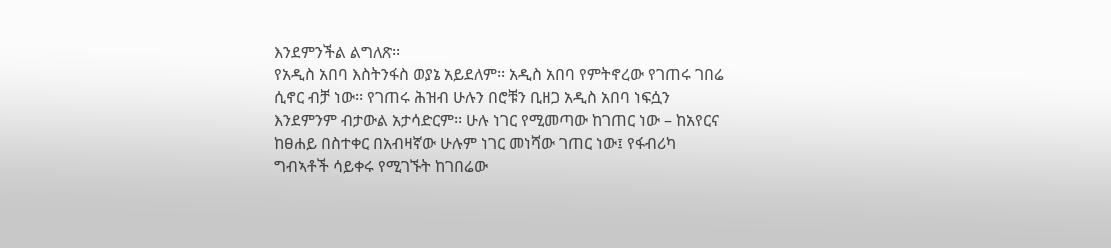እንደምንችል ልግለጽ፡፡
የአዲስ አበባ እስትንፋስ ወያኔ አይደለም፡፡ አዲስ አበባ የምትኖረው የገጠሩ ገበሬ ሲኖር ብቻ ነው፡፡ የገጠሩ ሕዝብ ሁሉን በሮቹን ቢዘጋ አዲስ አበባ ነፍሷን እንደምንም ብታውል አታሳድርም፡፡ ሁሉ ነገር የሚመጣው ከገጠር ነው – ከአየርና ከፀሐይ በስተቀር በአብዛኛው ሁሉም ነገር መነሻው ገጠር ነው፤ የፋብሪካ ግብኣቶች ሳይቀሩ የሚገኙት ከገበሬው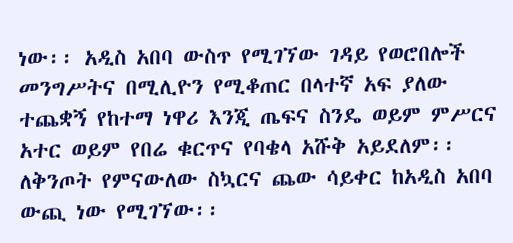ነው፡፡ አዲስ አበባ ውስጥ የሚገኘው ገዳይ የወሮበሎች መንግሥትና በሚሊዮን የሚቆጠር በላተኛ አፍ ያለው ተጨቋኝ የከተማ ነዋሪ እንጂ ጤፍና ስንዴ ወይም ምሥርና አተር ወይም የበሬ ቁርጥና የባቄላ አሹቅ አይደለም፡፡ ለቅንጦት የምናውለው ስኳርና ጨው ሳይቀር ከአዲስ አበባ ውጪ ነው የሚገኘው፡፡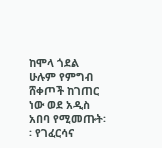ከሞላ ጎደል ሁሉም የምግብ ሸቀጦች ከገጠር ነው ወደ አዲስ አበባ የሚመጡት፡፡ የገፈርሳና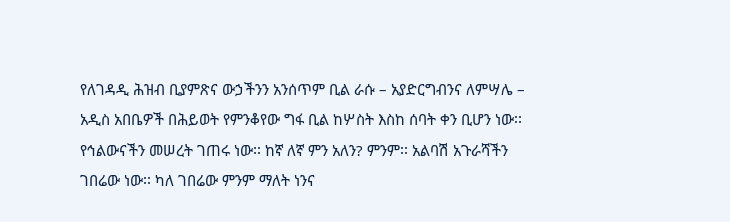የለገዳዲ ሕዝብ ቢያምጽና ውኃችንን አንሰጥም ቢል ራሱ – አያድርግብንና ለምሣሌ – አዲስ አበቤዎች በሕይወት የምንቆየው ግፋ ቢል ከሦስት እስከ ሰባት ቀን ቢሆን ነው፡፡ የኅልውናችን መሠረት ገጠሩ ነው፡፡ ከኛ ለኛ ምን አለን? ምንም፡፡ አልባሽ አጉራሻችን ገበሬው ነው፡፡ ካለ ገበሬው ምንም ማለት ነንና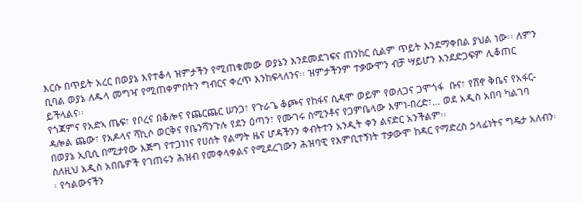እርሱ በጥይት አረር በወያኔ እየተቆላ ዝምታችን የሚጠቁመው ወያኔን እንደመደገፍና ጠንከር ሲልም ጥይት እንደማቀበል ያህል ነው፡፡ ለምን ቢባል ወያኔ ለዱላ መግዣ የሚጠቀምበትን ግብርና ቀረጥ እንከፍላለንና፡፡ ዝምታችንም ተቃውሞን ብቻ ሣይሆን እንደድጋፍም ሊቆጠር ይችላልና፡፡
የጎጃምና የአድኣ ጤፍ፣ የቦረና በቆሎና የጨርጨር ሠንጋ፣ የጉራጌ ቆጮና የከፋና ሲዳሞ ወይም የወለጋና ጋሞጎፋ  ቡና፣ የሸኖ ቅቤና የአፋር-ዳሎል ጨው፣ የአዶላና ሻኪሶ ወርቅና የቤንሻንጉሉ የደን ዕጣን፣ የሙገሩ ስሚንቶና የጋምቤላው እምነ-በረድ፣… ወደ አዲስ አበባ ካልገባ በወያኔ ኢቢሲ በሚታየው እጅግ የተጋነነና የሀሰት የልማት ዜና ሆዳችንን ቀብትተን አንዲት ቀን ልናድር አንችልም፡፡
ስለዚህ አዲስ አበቤዎች የገጠሩን ሕዝብ የመቀላቀልና የሚደረገውን ሕዝባዊ የእምቢተኝነት ተቃውሞ ከዳር የማድረስ ኃላፊነትና ግዴታ አለብን፡፡ የኅልውናችን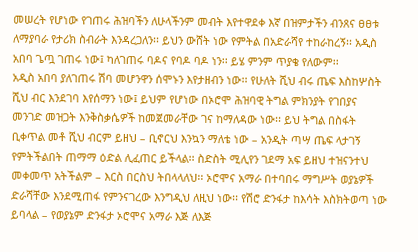መሠረት የሆነው የገጠሩ ሕዝባችን ለሁላችንም መብት እየተዋደቀ እኛ በዝምታችን ብንጸና ፀፀቱ ለማያባራ የታሪክ ስብራት እንዳረጋለን፡፡ ይህን ውሸት ነው የምትል በአድራሻየ ተከራከረኝ፡፡ አዲስ አበባ ጌጧ ገጠሩ ነው፤ ካለገጠሩ ባዶና የባዶ ባዶ ነን፡፡ ይሄ ምንም ጥያቄ የለውም፡፡
አዲስ አበባ ያለገጠሩ ሽባ መሆንዋን ሰሞኑን እየታዘብን ነው፡፡ የሁለት ሺህ ብሩ ጤፍ እስከሦስት ሺህ ብር እንደገባ እየሰማን ነው፤ ይህም የሆነው በኦሮሞ ሕዝባዊ ትግል ምክንያት የገበያና መንገድ መዝጋት እንቅስቃሴዎች ከመጀመራቸው ገና ከማለዳው ነው፡፡ ይህ ትግል በስፋት ቢቀጥል መቶ ሺህ ብርም ይዘህ – ቢኖርህ እንኳን ማለቴ ነው – አንዲት ጣሣ ጤፍ ላታገኝ የምትችልበት ጠማማ ዕድል ሊፈጠር ይችላል፡፡ ስድስት ሚሊየን ገደማ አፍ ይዘህ ተዝናንተህ መቀመጥ አትችልም – እርስ በርስህ ትበላላለህ፡፡ ኦሮሞና አማራ በተባበሩ ማግሥት ወያኔዎች ድራሻቸው እንደሚጠፋ የምንናገረው እንግዲህ ለዚህ ነው፡፡ የሽሮ ድንፋታ ከእሳት እስክትወጣ ነው ይባላል – የወያኔም ድንፋታ ኦሮሞና አማራ እጅ ለእጅ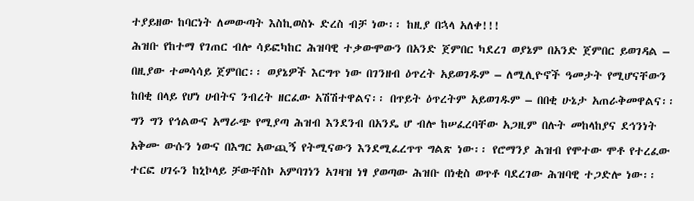ተያይዘው ከባርነት ለመውጣት እስኪወስኑ ድረስ ብቻ ነው፡፡ ከዚያ በኋላ አለቀ!!!
ሕዝቡ የከተማ የገጠር ብሎ ሳይፎካከር ሕዝባዊ ተቃውሞውን በአንድ ጀምበር ካደረገ ወያኔም በአንድ ጀምበር ይወገዳል – በዚያው ተመሳሳይ ጀምበር፡፡ ወያኔዎች እርግጥ ነው በገንዘብ ዕጥረት አይወገዱም – ለሚሊዮኖች ዓመታት የሚሆናቸውን ከበቂ በላይ የሆነ ሀብትና ንብረት ዘርፈው አሽሽተዋልና፡፡ በጥይት ዕጥረትም አይወገዱም – በበቂ ሁኔታ አጠራቅመዋልና፡፡ ግን ግን የኅልውና አማራጭ የሚያጣ ሕዝብ እንደንብ በአንዴ ሆ ብሎ ከሠፈረባቸው አጋዚም በሉት መከላከያና ደኅንነት አቅሙ ውሱን ነውና በእግር አውጪኝ የትሚናውን እንደሚፈረጥጥ ግልጽ ነው፡፡ የሮማንያ ሕዝብ የሞተው ሞቶ የተረፈው ተርፎ ሀገሩን ከኒኮላይ ቻውቸስኮ አምባገነን አገዛዝ ነፃ ያወጣው ሕዝቡ በነቂስ ወጥቶ ባደረገው ሕዝባዊ ተጋድሎ ነው፡፡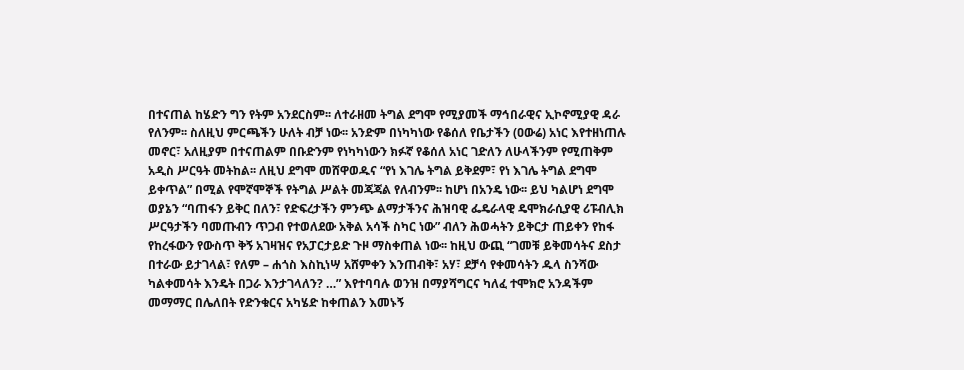በተናጠል ከሄድን ግን የትም አንደርስም፡፡ ለተራዘመ ትግል ደግሞ የሚያመች ማኅበራዊና ኢኮኖሚያዊ ዳራ የለንም፡፡ ስለዚህ ምርጫችን ሁለት ብቻ ነው፡፡ አንድም በነካካነው የቆሰለ የቤታችን (ዐውሬ) አነር እየተዘነጠሉ መኖር፣ አለዚያም በተናጠልም በቡድንም የነካካነውን ክፉኛ የቆሰለ አነር ገድለን ለሁላችንም የሚጠቅም አዲስ ሥርዓት መትከል፡፡ ለዚህ ደግሞ መሸዋወዱና “የነ እገሌ ትግል ይቅደም፣ የነ እገሌ ትግል ደግሞ ይቀጥል” በሚል የሞኛሞኞች የትግል ሥልት መጃጃል የለብንም፡፡ ከሆነ በአንዴ ነው፡፡ ይህ ካልሆነ ደግሞ ወያኔን “ባጠፋን ይቅር በለን፣ የድፍረታችን ምንጭ ልማታችንና ሕዝባዊ ፌዴራላዊ ዴሞክራሲያዊ ሪፑብሊክ ሥርዓታችን ባመጡብን ጥጋብ የተወለደው አቅል አሳች ስካር ነው” ብለን ሕወሓትን ይቅርታ ጠይቀን የከፋ የከረፋውን የውስጥ ቅኝ አገዛዝና የአፓርታይድ ጉዞ ማስቀጠል ነው፡፡ ከዚህ ውጪ “ገመቹ ይቅመሳትና ደስታ በተራው ይታገላል፣ የለም – ሐጎስ እስኪነሣ አሸምቀን እንጠብቅ፣ አሃ፣ ደቻሳ የቀመሳትን ዱላ ስንሻው ካልቀመሳት እንዴት በጋራ እንታገላለን? …” እየተባባሉ ወንዝ በማያሻግርና ካለፈ ተሞክሮ አንዳችም መማማር በሌለበት የድንቁርና አካሄድ ከቀጠልን እመኑኝ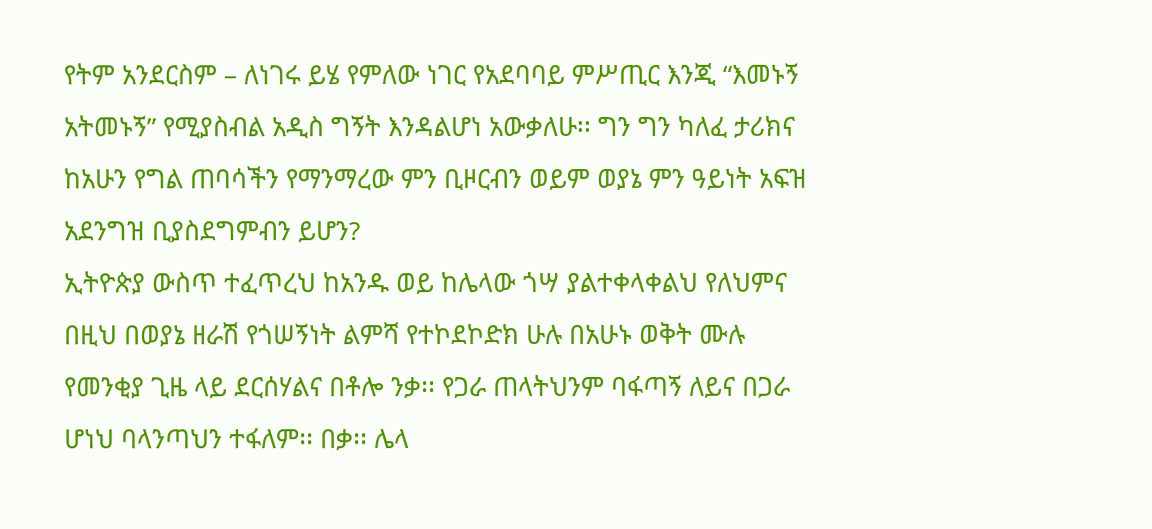የትም አንደርስም – ለነገሩ ይሄ የምለው ነገር የአደባባይ ምሥጢር እንጂ “እመኑኝ አትመኑኝ” የሚያስብል አዲስ ግኝት እንዳልሆነ አውቃለሁ፡፡ ግን ግን ካለፈ ታሪክና ከአሁን የግል ጠባሳችን የማንማረው ምን ቢዞርብን ወይም ወያኔ ምን ዓይነት አፍዝ አደንግዝ ቢያስደግምብን ይሆን?
ኢትዮጵያ ውስጥ ተፈጥረህ ከአንዱ ወይ ከሌላው ጎሣ ያልተቀላቀልህ የለህምና በዚህ በወያኔ ዘራሽ የጎሠኝነት ልምሻ የተኮደኮድክ ሁሉ በአሁኑ ወቅት ሙሉ የመንቂያ ጊዜ ላይ ደርሰሃልና በቶሎ ንቃ፡፡ የጋራ ጠላትህንም ባፋጣኝ ለይና በጋራ ሆነህ ባላንጣህን ተፋለም፡፡ በቃ፡፡ ሌላ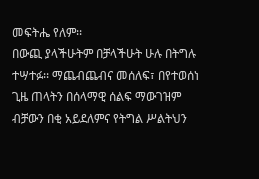መፍትሔ የለም፡፡
በውጪ ያላችሁትም በቻላችሁት ሁሉ በትግሉ ተሣተፉ፡፡ ማጨብጨብና መሰለፍ፣ በየተወሰነ ጊዜ ጠላትን በሰላማዊ ሰልፍ ማውገዝም ብቻውን በቂ አይደለምና የትግል ሥልትህን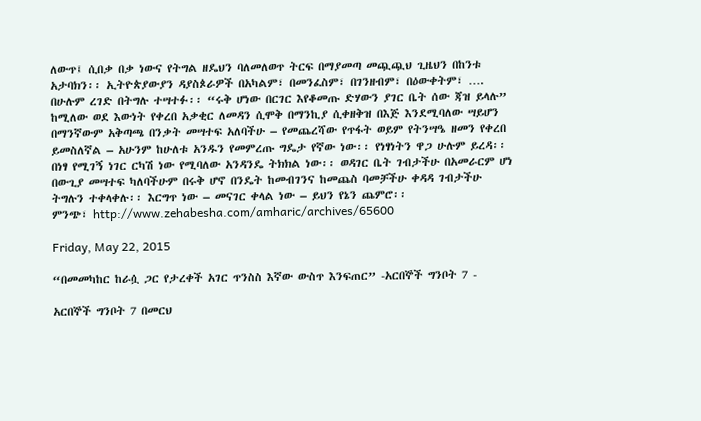ለውጥ፤ ሲበቃ በቃ ነውና የትግል ዘዴህን ባለመለወጥ ትርፍ በማያመጣ መጯጯህ ጊዜህን በከንቱ አታባክን፡፡ ኢትዮጵያውያን ዳያስጶራዎች በአካልም፣ በመንፈስም፣ በገንዘብም፣ በዕውቀትም፣ …. በሁሉም ረገድ በትግሉ ተሣተፉ፡፡ “ሩቅ ሆነው በርገር እየቆመጡ ድሃውን ያገር ቤት ሰው ጃዝ ይላሉ” ከሚለው ወደ እውነት የቀረበ አቃቂር ለመዳን ሲሞቅ በማንኪያ ሲቀዘቅዝ በእጅ እንደሚባለው ሣይሆን በማንኛውም አቅጣጫ በንቃት መሣተፍ አለባችሁ – የመጨረሻው የጥፋት ወይም የትንሣዔ ዘመን የቀረበ ይመስለኛል – አሁንም ከሁለቱ አንዱን የመምረጡ ግዴታ የኛው ነው፡፡ የነፃነትን ዋጋ ሁሉም ይረዳ፡፡ በነፃ የሚገኝ ነገር ርካሽ ነው የሚባለው አንዳንዴ ትክክል ነው፡፡ ወዳገር ቤት ገብታችሁ በአመራርም ሆነ በውጊያ መሣተፍ ካለባችሁም በሩቅ ሆኖ በንዴት ከመብገንና ከመጨስ ባመቻችሁ ቀዳዳ ገብታችሁ ትግሉን ተቀላቀሉ፡፡ እርግጥ ነው – መናገር ቀላል ነው – ይህን የኔን ጨምሮ፡፡
ምንጭ፣ http://www.zehabesha.com/amharic/archives/65600

Friday, May 22, 2015

“በመመካከር ከራሷ ጋር የታረቀች አገር ጥንስስ እኛው ውስጥ እንፍጠር” -አርበኞች ግንቦት 7 -

አርበኞች ግንቦት 7 በመርህ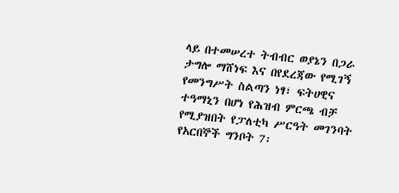ላይ በተመሠረተ ትብብር ወያኔን በጋራ ታግሎ ማሸነፍ እና በየደረጃው የሚገኝ የመንግሥት ስልጣን ነፃ፣ ፍትሀዊና ተዓማኒን በሆነ የሕዝብ ምርጫ ብቻ የሚያዝበት የፓለቲካ ሥርዓት መገንባት የአርበኞች ግንቦት 7፡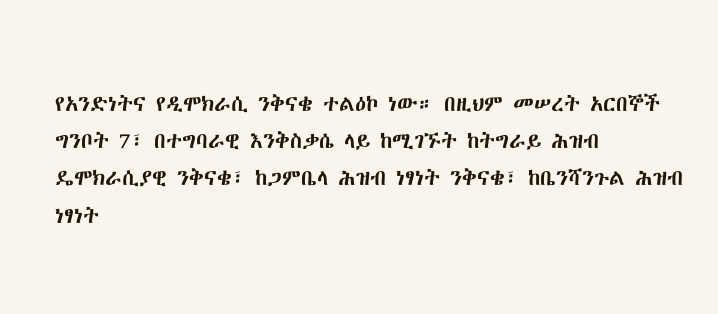የአንድነትና የዲሞክራሲ ንቅናቄ ተልዕኮ ነው። በዚህም መሠረት አርበኞች ግንቦት 7፣ በተግባራዊ እንቅስቃሴ ላይ ከሚገኙት ከትግራይ ሕዝብ ዴሞክራሲያዊ ንቅናቄ፣ ከጋምቤላ ሕዝብ ነፃነት ንቅናቄ፣ ከቤንሻንጉል ሕዝብ ነፃነት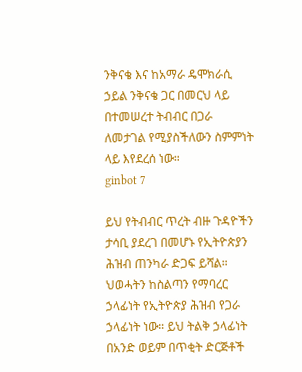ንቅናቄ እና ከአማራ ዴሞክራሲ ኃይል ንቅናቄ ጋር በመርህ ላይ በተመሠረተ ትብብር በጋራ ለመታገል የሚያስችለውን ስምምነት ላይ እየደረሰ ነው።
ginbot 7

ይህ የትብብር ጥረት ብዙ ጉዳዮችን ታሳቢ ያደረገ በመሆኑ የኢትዮጵያን ሕዝብ ጠንካራ ድጋፍ ይሻል። ህወሓትን ከስልጣን የማባረር ኃላፊነት የኢትዮጵያ ሕዝብ የጋራ ኃላፊነት ነው። ይህ ትልቅ ኃላፊነት በአንድ ወይም በጥቂት ድርጅቶች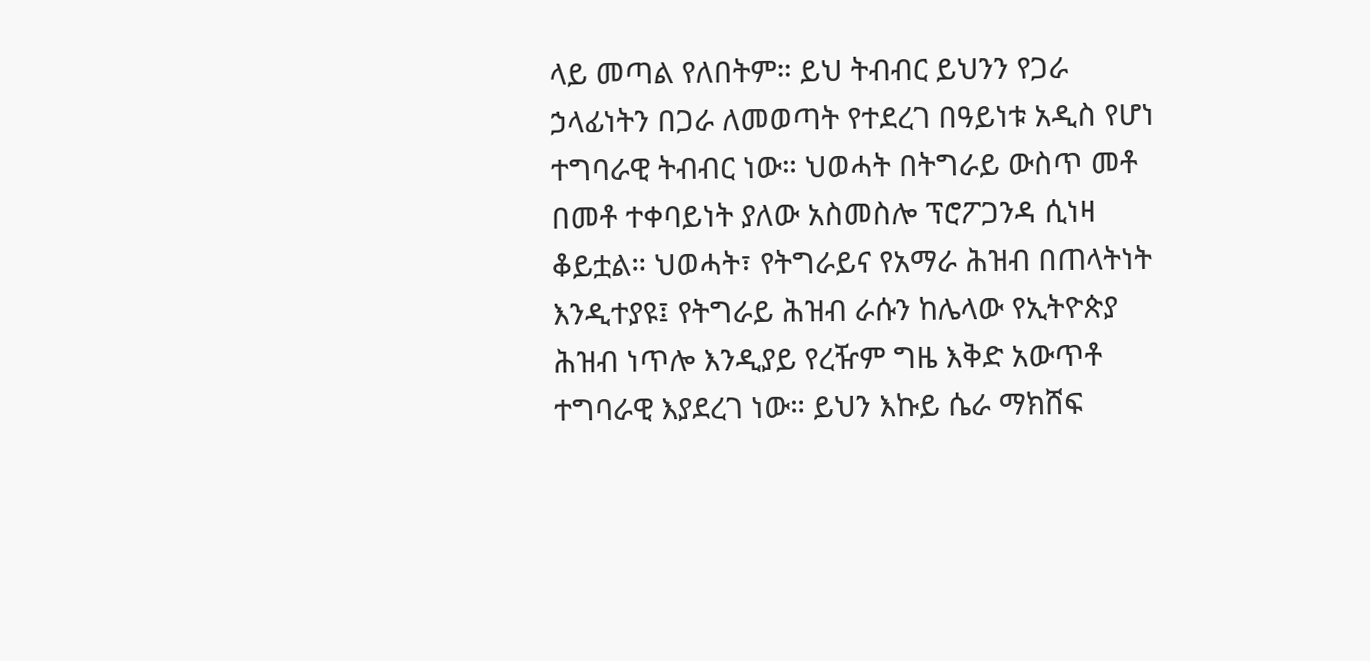ላይ መጣል የለበትም። ይህ ትብብር ይህንን የጋራ ኃላፊነትን በጋራ ለመወጣት የተደረገ በዓይነቱ አዲስ የሆነ ተግባራዊ ትብብር ነው። ህወሓት በትግራይ ውስጥ መቶ በመቶ ተቀባይነት ያለው አስመስሎ ፕሮፖጋንዳ ሲነዛ ቆይቷል። ህወሓት፣ የትግራይና የአማራ ሕዝብ በጠላትነት እንዲተያዩ፤ የትግራይ ሕዝብ ራሱን ከሌላው የኢትዮጵያ ሕዝብ ነጥሎ እንዲያይ የረዥም ግዜ እቅድ አውጥቶ ተግባራዊ እያደረገ ነው። ይህን እኩይ ሴራ ማክሸፍ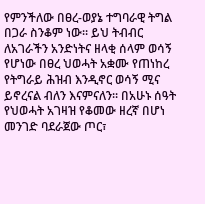የምንችለው በፀረ-ወያኔ ተግባራዊ ትግል በጋራ ስንቆም ነው። ይህ ትብብር ለአገራችን አንድነትና ዘላቂ ሰላም ወሳኝ የሆነው በፀረ ህወሓት አቋሙ የጠነከረ የትግራይ ሕዝብ እንዲኖር ወሳኝ ሚና ይኖረናል ብለን እናምናለን። በአሁኑ ሰዓት የህወሓት አገዛዝ የቆመው ዘረኛ በሆነ መንገድ ባደራጀው ጦር፣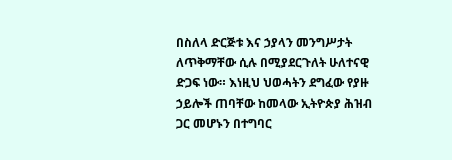በስለላ ድርጅቱ እና ኃያላን መንግሥታት ለጥቅማቸው ሲሉ በሚያደርጉለት ሁለተናዊ ድጋፍ ነው። እነዚህ ህወሓትን ደግፈው የያዙ ኃይሎች ጠባቸው ከመላው ኢትዮጵያ ሕዝብ ጋር መሆኑን በተግባር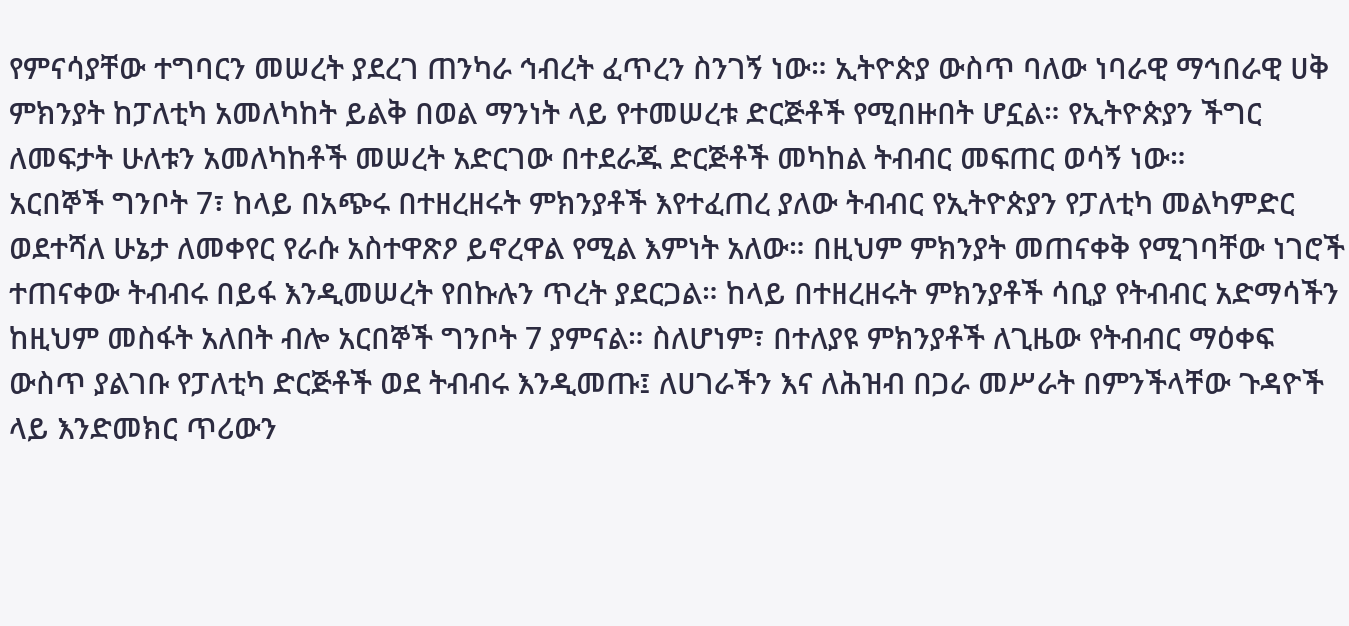የምናሳያቸው ተግባርን መሠረት ያደረገ ጠንካራ ኅብረት ፈጥረን ስንገኝ ነው። ኢትዮጵያ ውስጥ ባለው ነባራዊ ማኅበራዊ ሀቅ ምክንያት ከፓለቲካ አመለካከት ይልቅ በወል ማንነት ላይ የተመሠረቱ ድርጅቶች የሚበዙበት ሆኗል። የኢትዮጵያን ችግር ለመፍታት ሁለቱን አመለካከቶች መሠረት አድርገው በተደራጁ ድርጅቶች መካከል ትብብር መፍጠር ወሳኝ ነው።
አርበኞች ግንቦት 7፣ ከላይ በአጭሩ በተዘረዘሩት ምክንያቶች እየተፈጠረ ያለው ትብብር የኢትዮጵያን የፓለቲካ መልካምድር ወደተሻለ ሁኔታ ለመቀየር የራሱ አስተዋጽዖ ይኖረዋል የሚል እምነት አለው። በዚህም ምክንያት መጠናቀቅ የሚገባቸው ነገሮች ተጠናቀው ትብብሩ በይፋ እንዲመሠረት የበኩሉን ጥረት ያደርጋል። ከላይ በተዘረዘሩት ምክንያቶች ሳቢያ የትብብር አድማሳችን ከዚህም መስፋት አለበት ብሎ አርበኞች ግንቦት 7 ያምናል። ስለሆነም፣ በተለያዩ ምክንያቶች ለጊዜው የትብብር ማዕቀፍ ውስጥ ያልገቡ የፓለቲካ ድርጅቶች ወደ ትብብሩ እንዲመጡ፤ ለሀገራችን እና ለሕዝብ በጋራ መሥራት በምንችላቸው ጉዳዮች ላይ እንድመክር ጥሪውን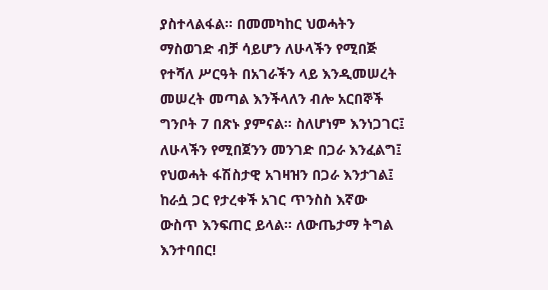ያስተላልፋል። በመመካከር ህወሓትን ማስወገድ ብቻ ሳይሆን ለሁላችን የሚበጅ የተሻለ ሥርዓት በአገራችን ላይ እንዲመሠረት መሠረት መጣል እንችላለን ብሎ አርበኞች ግንቦት 7 በጽኑ ያምናል። ስለሆነም እንነጋገር፤ ለሁላችን የሚበጀንን መንገድ በጋራ እንፈልግ፤ የህወሓት ፋሽስታዊ አገዛዝን በጋራ እንታገል፤ ከራሷ ጋር የታረቀች አገር ጥንስስ እኛው ውስጥ እንፍጠር ይላል። ለውጤታማ ትግል እንተባበር!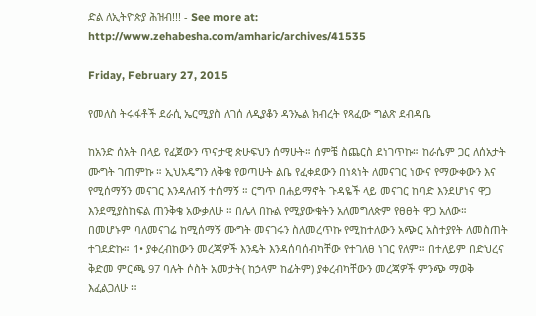ድል ለኢትዮጵያ ሕዝብ!!! - See more at: http://www.zehabesha.com/amharic/archives/41535

Friday, February 27, 2015

የመለስ ትሩፋቶች ደራሲ ኤርሚያስ ለገሰ ለዲያቆን ዳንኤል ክብረት የጻፈው ግልጽ ደብዳቤ

ከአንድ ሰአት በላይ የፈጀውን ጥናታዊ ጵሁፍህን ሰማሁት። ሰምቼ ስጨርስ ደነገጥኩ። ከራሴም ጋር ለሰአታት ሙግት ገጠምኩ ። ኢህአዴግን ለቅቄ የወጣሁት ልቤ የፈቀደውን በነጳነት ለመናገር ነውና የማውቀውን እና የሚሰማኝን መናገር እንዳለብኝ ተሰማኝ ። ርግጥ በሐይማኖት ጉዳዬች ላይ መናገር ከባድ እንደሆነና ዋጋ እንደሚያስከፍል ጠንቅቄ አውቃለሁ ። በሌላ በኩል የሚያውቁትን አለመግለጵም የፀፀት ዋጋ አለው። በመሆኑም ባለመናገሬ ከሚሰማኝ ሙግት መናገሩን ስለመረጥኩ የሚከተለውን አጭር አስተያየት ለመስጠት ተገደድኩ። 1• ያቀረብከውን መረጃዎች እንዴት እንዳሰባሰብካቸው የተገለፀ ነገር የለም። በተለይም በድህረና ቅድመ ምርጫ 97 ባሉት ሶስት አመታት( ከኃላም ከፊትም) ያቀረብካቸውን መረጃዎች ምንጭ ማወቅ እፈልጋለሁ ።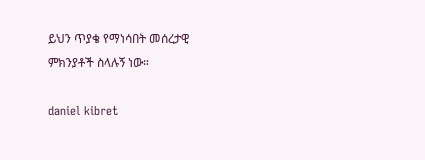ይህን ጥያቄ የማነሳበት መሰረታዊ ምክንያቶች ስላሉኝ ነው።

daniel kibret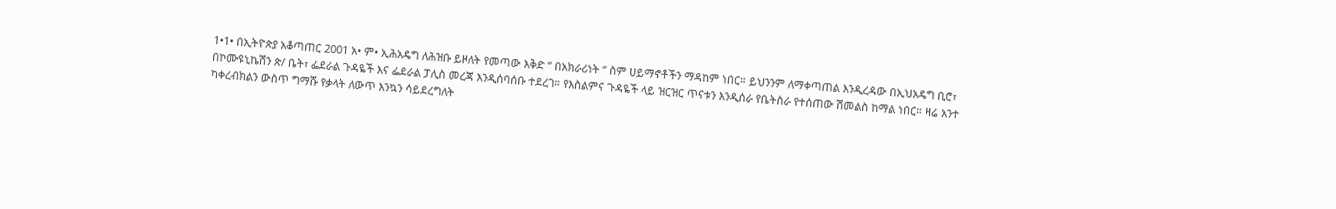1•1• በኢትዮጵያ አቆጣጠር 2001 አ• ም• ኢሕአዴግ ለሕዝቡ ይዞለት የመጣው እቅድ ” በአክራሪነት ” ስም ሀይማኖቶችን ማዳከም ነበር። ይህንንም ለማቀጣጠል እንዲረዳው በኢህአዴግ ቢሮ፣ በኮሙዩኒኬሽን ጵ/ ቤት፣ ፌደራል ጉዳዬች እና ፌደራል ፓሊስ መረጃ እንዲሰባሰቡ ተደረገ። የእስልምና ጉዳዬች ላይ ዝርዝር ጥናቱን እንዲሰራ የቤትስራ የተሰጠው ሽመልስ ከማል ነበር። ዛሬ አንተ ካቀረብክልን ውስጥ ግማሹ የቃላት ለውጥ እንኳን ሳይደረግለት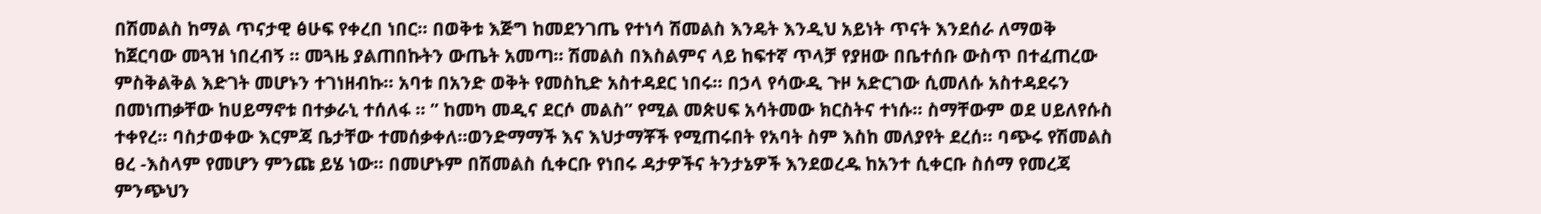በሽመልስ ከማል ጥናታዊ ፅሁፍ የቀረበ ነበር። በወቅቱ እጅግ ከመደንገጤ የተነሳ ሽመልስ እንዴት እንዲህ አይነት ጥናት እንደሰራ ለማወቅ ከጀርባው መጓዝ ነበረብኝ ። መጓዜ ያልጠበኩትን ውጤት አመጣ። ሽመልስ በእስልምና ላይ ከፍተኛ ጥላቻ የያዘው በቤተሰቡ ውስጥ በተፈጠረው ምስቅልቅል እድገት መሆኑን ተገነዘብኩ። አባቱ በአንድ ወቅት የመስኪድ አስተዳደር ነበሩ። በኃላ የሳውዲ ጉዞ አድርገው ሲመለሱ አስተዳደሩን በመነጠቃቸው ከሀይማኖቱ በተቃራኒ ተሰለፋ ። ” ከመካ መዲና ደርሶ መልስ” የሚል መጵሀፍ አሳትመው ክርስትና ተነሱ። ስማቸውም ወደ ሀይለየሱስ ተቀየረ። ባስታወቀው እርምጃ ቤታቸው ተመሰቃቀለ።ወንድማማች እና እህታማቾች የሚጠሩበት የአባት ስም እስከ መለያየት ደረሰ። ባጭሩ የሽመልስ ፀረ -እስላም የመሆን ምንጩ ይሄ ነው። በመሆኑም በሽመልስ ሲቀርቡ የነበሩ ዳታዎችና ትንታኔዎች እንደወረዱ ከአንተ ሲቀርቡ ስሰማ የመረጃ ምንጭህን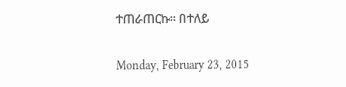ተጠራጠርኩ። በተለይ

Monday, February 23, 2015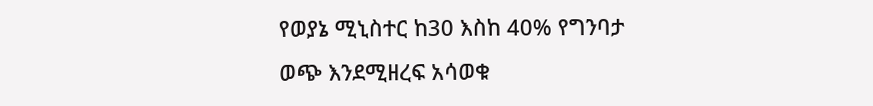የወያኔ ሚኒስተር ከ30 እስከ 40% የግንባታ ወጭ እንደሚዘረፍ አሳወቁ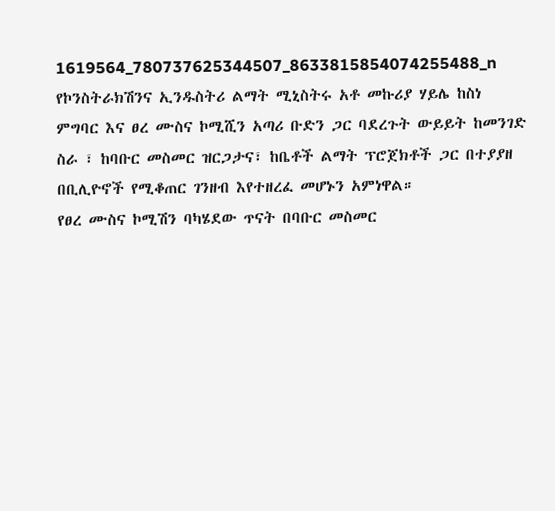1619564_780737625344507_8633815854074255488_n
የኮንስትራክሽንና ኢንዱስትሪ ልማት ሚኒስትሩ አቶ መኩሪያ ሃይሌ ከስነ ምግባር እና ፀረ ሙስና ኮሚሺን አጣሪ ቡድን ጋር ባደረጉት ውይይት ከመንገድ ስራ ፣ ከባቡር መስመር ዝርጋታና፣ ከቤቶች ልማት ፕሮጀክቶች ጋር በተያያዘ በቢሊዮኖች የሚቆጠር ገንዘብ እየተዘረፈ መሆኑን አምነዋል።
የፀረ ሙስና ኮሚሽን ባካሄደው ጥናት በባቡር መስመር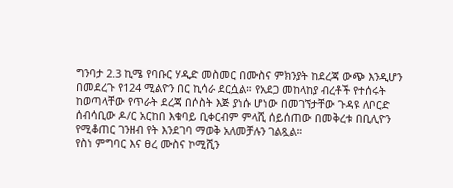ግንባታ 2.3 ኪሜ የባቡር ሃዲድ መስመር በሙስና ምክንያት ከደረጃ ውጭ እንዲሆን በመደረጉ የ124 ሚልዮን በር ኪሳራ ደርሷል። የአደጋ መከላከያ ብረቶች የተሰሩት ከወጣላቸው የጥራት ደረጃ በሶስት እጅ ያነሱ ሆነው በመገኘታቸው ጉዳዩ ለቦርድ ሰብሳቢው ዶ/ር አርከበ እቁባይ ቢቀርብም ምላሺ ሰይሰጠው በመቅረቱ በቢሊዮን የሚቆጠር ገንዘብ የት እንደገባ ማወቅ አለመቻሉን ገልጿል።
የስነ ምግባር እና ፀረ ሙስና ኮሚሺን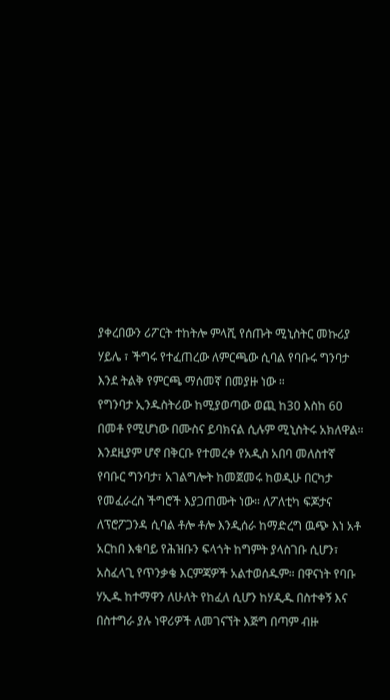ያቀረበውን ሪፖርት ተከትሎ ምላሺ የሰጡት ሚኒስትር መኩሪያ ሃይሌ ፣ ችግሩ የተፈጠረው ለምርጫው ሲባል የባቡሩ ግንባታ እንደ ትልቅ የምርጫ ማሰመኛ በመያዙ ነው ።
የግንባታ ኢንዱስትሪው ከሚያወጣው ወጪ ከ30 እስከ 60 በመቶ የሚሆነው በሙስና ይባክናል ሲሉም ሚኒስትሩ አክለዋል። እንደዚያም ሆኖ በቅርቡ የተመረቀ የአዲስ አበባ መለስተኛ የባቡር ግንባታ፣ አገልግሎት ከመጀመሩ ከወዲሁ በርካታ የመፈራረስ ችግሮች እያጋጠሙት ነው። ለፖለቲካ ፍጆታና ለፕሮፖጋንዳ ሲባል ቶሎ ቶሎ እንዲሰራ ከማድረግ ዉጭ እነ አቶ አርከበ እቁባይ የሕዝቡን ፍላጎት ከግምት ያላስገቡ ሲሆን፣ አስፈላጊ የጥንቃቄ እርምጃዎች አልተወሰዱም። በዋናነት የባቡ ሃኢዱ ከተማዋን ለሁለት የከፈለ ሲሆን ከሃዲዱ በስተቀኝ እና በስተግራ ያሉ ነዋሪዎች ለመገናኘት እጅግ በጣም ብዙ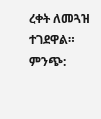ረቀት ለመጓዝ ተገደዋል።
ምንጭ: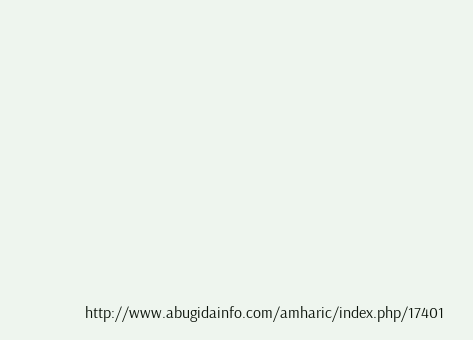http://www.abugidainfo.com/amharic/index.php/17401